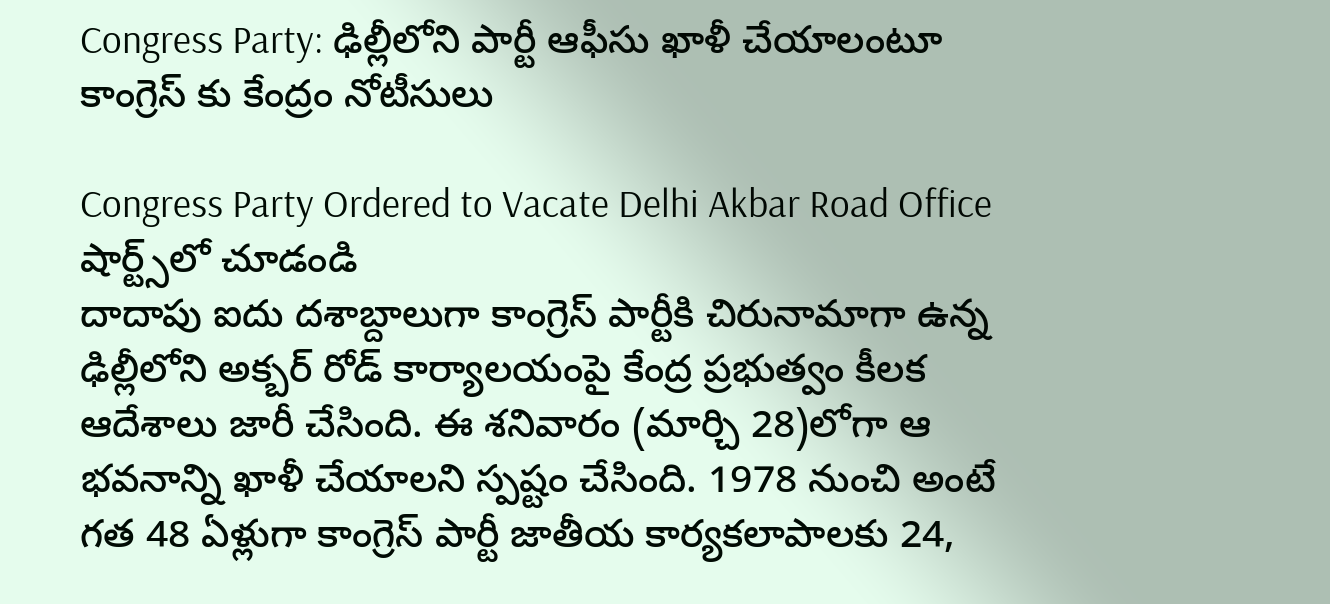Congress Party: ఢిల్లీలోని పార్టీ ఆఫీసు ఖాళీ చేయాలంటూ కాంగ్రెస్ కు కేంద్రం నోటీసులు

Congress Party Ordered to Vacate Delhi Akbar Road Office
షార్ట్స్‌లో చూడండి
దాదాపు ఐదు దశాబ్దాలుగా కాంగ్రెస్ పార్టీకి చిరునామాగా ఉన్న ఢిల్లీలోని అక్బర్ రోడ్ కార్యాలయంపై కేంద్ర ప్రభుత్వం కీలక ఆదేశాలు జారీ చేసింది. ఈ శనివారం (మార్చి 28)లోగా ఆ భవనాన్ని ఖాళీ చేయాలని స్పష్టం చేసింది. 1978 నుంచి అంటే గత 48 ఏళ్లుగా కాంగ్రెస్ పార్టీ జాతీయ కార్యకలాపాలకు 24,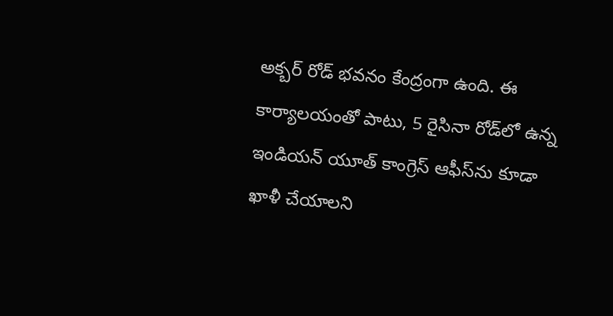అక్బర్ రోడ్ భవనం కేంద్రంగా ఉంది. ఈ కార్యాలయంతో పాటు, 5 రైసినా రోడ్‌లో ఉన్న ఇండియన్ యూత్ కాంగ్రెస్ ఆఫీస్‌ను కూడా ఖాళీ చేయాలని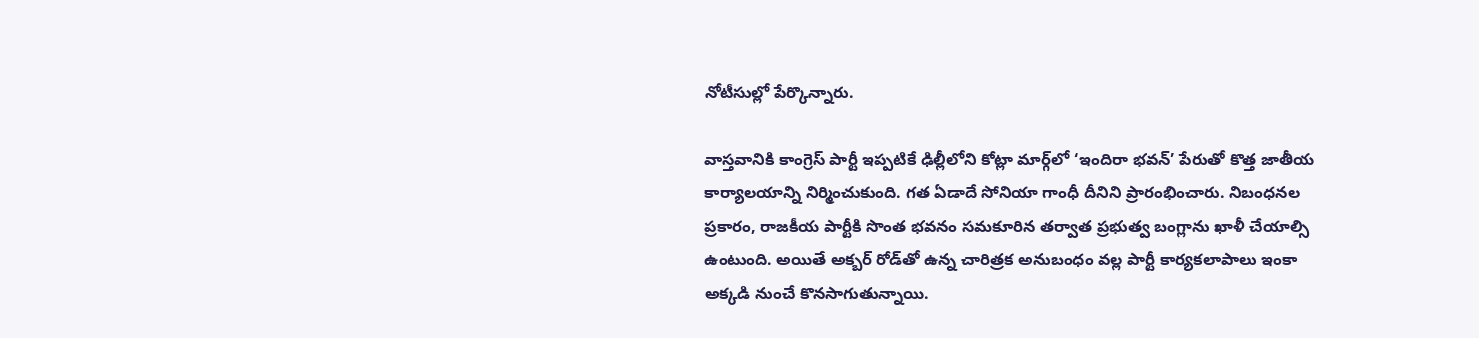నోటీసుల్లో పేర్కొన్నారు.

వాస్తవానికి కాంగ్రెస్ పార్టీ ఇప్పటికే ఢిల్లీలోని కోట్లా మార్గ్‌లో ‘ఇందిరా భవన్’ పేరుతో కొత్త జాతీయ కార్యాలయాన్ని నిర్మించుకుంది. గత ఏడాదే సోనియా గాంధీ దీనిని ప్రారంభించారు. నిబంధనల ప్రకారం, రాజకీయ పార్టీకి సొంత భవనం సమకూరిన తర్వాత ప్రభుత్వ బంగ్లాను ఖాళీ చేయాల్సి ఉంటుంది. అయితే అక్బర్ రోడ్‌తో ఉన్న చారిత్రక అనుబంధం వల్ల పార్టీ కార్యకలాపాలు ఇంకా అక్కడి నుంచే కొనసాగుతున్నాయి.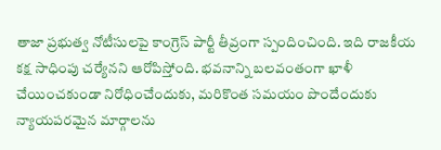తాజా ప్రభుత్వ నోటీసులపై కాంగ్రెస్ పార్టీ తీవ్రంగా స్పందించింది. ఇది రాజకీయ కక్ష సాధింపు చర్యేనని ఆరోపిస్తోంది. భవనాన్ని బలవంతంగా ఖాళీ చేయించకుండా నిరోధించేందుకు, మరికొంత సమయం పొందేందుకు న్యాయపరమైన మార్గాలను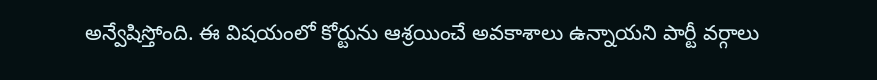అన్వేషిస్తోంది. ఈ విషయంలో కోర్టును ఆశ్రయించే అవకాశాలు ఉన్నాయని పార్టీ వర్గాలు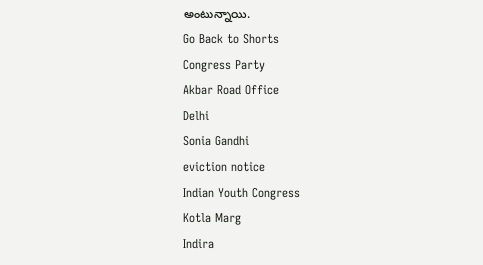అంటున్నాయి.
Go Back to Shorts
Congress Party
Akbar Road Office
Delhi
Sonia Gandhi
eviction notice
Indian Youth Congress
Kotla Marg
Indira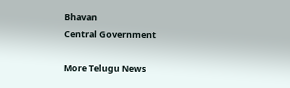Bhavan
Central Government

More Telugu News